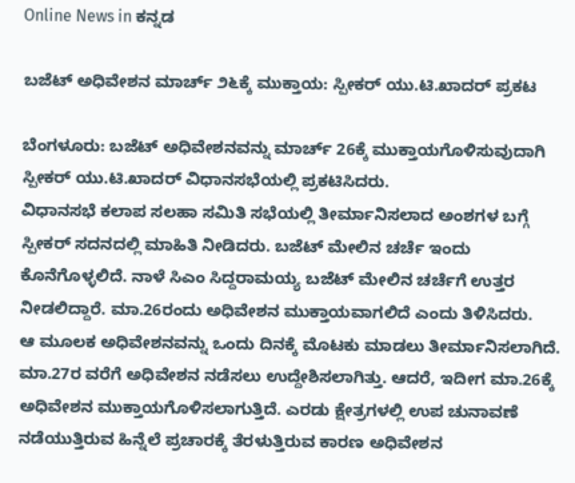Online News in ಕನ್ನಡ

ಬಜೆಟ್‌ ಅಧಿವೇಶನ ಮಾರ್ಚ್‌ ೨೬ಕ್ಕೆ ಮುಕ್ತಾಯ: ಸ್ಪೀಕರ್‌ ಯು.ಟಿ.ಖಾದರ್‌ ಪ್ರಕಟ

ಬೆಂಗಳೂರು: ಬಜೆಟ್ ಅಧಿವೇಶನವನ್ನು ಮಾರ್ಚ್ 26ಕ್ಕೆ ಮುಕ್ತಾಯಗೊಳಿಸುವುದಾಗಿ ಸ್ಪೀಕರ್ ಯು.ಟಿ.ಖಾದರ್ ವಿಧಾನಸಭೆಯಲ್ಲಿ ಪ್ರಕಟಿಸಿದರು.
ವಿಧಾನಸಭೆ ಕಲಾಪ ಸಲಹಾ ಸಮಿತಿ ಸಭೆಯಲ್ಲಿ ತೀರ್ಮಾನಿಸಲಾದ ಅಂಶಗಳ ಬಗ್ಗೆ ಸ್ಪೀಕರ್ ಸದನದಲ್ಲಿ ಮಾಹಿತಿ ನೀಡಿದರು. ಬಜೆಟ್ ಮೇಲಿನ‌ ಚರ್ಚೆ ಇಂದು ಕೊನೆಗೊಳ್ಳಲಿದೆ. ನಾಳೆ ಸಿಎಂ ಸಿದ್ದರಾಮಯ್ಯ ಬಜೆಟ್ ಮೇಲಿನ ಚರ್ಚೆಗೆ ಉತ್ತರ ನೀಡಲಿದ್ದಾರೆ. ಮಾ.26ರಂದು ಅಧಿವೇಶನ ಮುಕ್ತಾಯವಾಗಲಿದೆ ಎಂದು ತಿಳಿಸಿದರು.
ಆ ಮೂಲಕ ಅಧಿವೇಶನವನ್ನು ಒಂದು ದಿನಕ್ಕೆ ಮೊಟಕು ಮಾಡಲು ತೀರ್ಮಾನಿಸಲಾಗಿದೆ. ಮಾ.27ರ ವರೆಗೆ ಅಧಿವೇಶನ‌ ನಡೆಸಲು ಉದ್ದೇಶಿಸಲಾಗಿತ್ತು. ಆದರೆ, ಇದೀಗ ಮಾ.26ಕ್ಕೆ ಅಧಿವೇಶನ ಮುಕ್ತಾಯಗೊಳಿಸಲಾಗುತ್ತಿದೆ. ಎರಡು ಕ್ಷೇತ್ರಗಳಲ್ಲಿ ಉಪ ಚುನಾವಣೆ ನಡೆಯುತ್ತಿರುವ ಹಿನ್ನೆಲೆ ಪ್ರಚಾರಕ್ಕೆ ತೆರಳುತ್ತಿರುವ ಕಾರಣ ಅಧಿವೇಶನ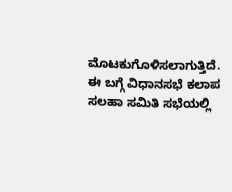ಮೊಟಕುಗೊಳಿಸಲಾಗುತ್ತಿದೆ.
ಈ ಬಗ್ಗೆ ವಿಧಾನಸಭೆ ಕಲಾಪ ಸಲಹಾ ಸಮಿತಿ ಸಭೆಯಲ್ಲಿ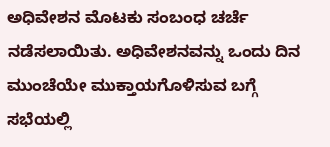ಅಧಿವೇಶನ ಮೊಟಕು ಸಂಬಂಧ ಚರ್ಚೆ ನಡೆಸಲಾಯಿತು. ಅಧಿವೇಶನವನ್ನು ಒಂದು ದಿನ ಮುಂಚೆಯೇ ಮುಕ್ತಾಯಗೊಳಿಸುವ ಬಗ್ಗೆ ಸಭೆಯಲ್ಲಿ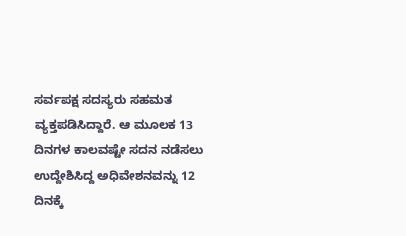ಸರ್ವಪಕ್ಷ ಸದಸ್ಯರು ಸಹಮತ ವ್ಯಕ್ತಪಡಿಸಿದ್ದಾರೆ. ಆ ಮೂಲಕ 13 ದಿನಗಳ ಕಾಲವಷ್ಟೇ ಸದನ ನಡೆಸಲು ಉದ್ದೇಶಿಸಿದ್ದ ಅಧಿವೇಶನವನ್ನು 12 ದಿನಕ್ಕೆ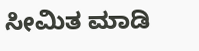ಸೀಮಿತ ಮಾಡಿ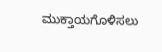ಮುಕ್ತಾಯಗೊಳಿಸಲು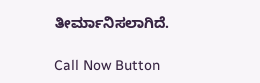ತೀರ್ಮಾನಿಸಲಾಗಿದೆ.

Call Now Button